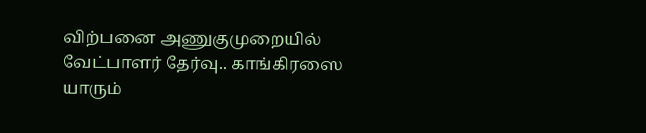விற்பனை அணுகுமுறையில் வேட்பாளர் தேர்வு.. காங்கிரஸை யாரும்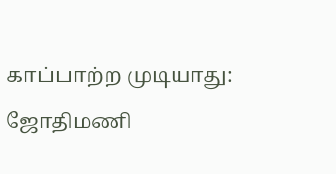காப்பாற்ற முடியாது: ஜோதிமணி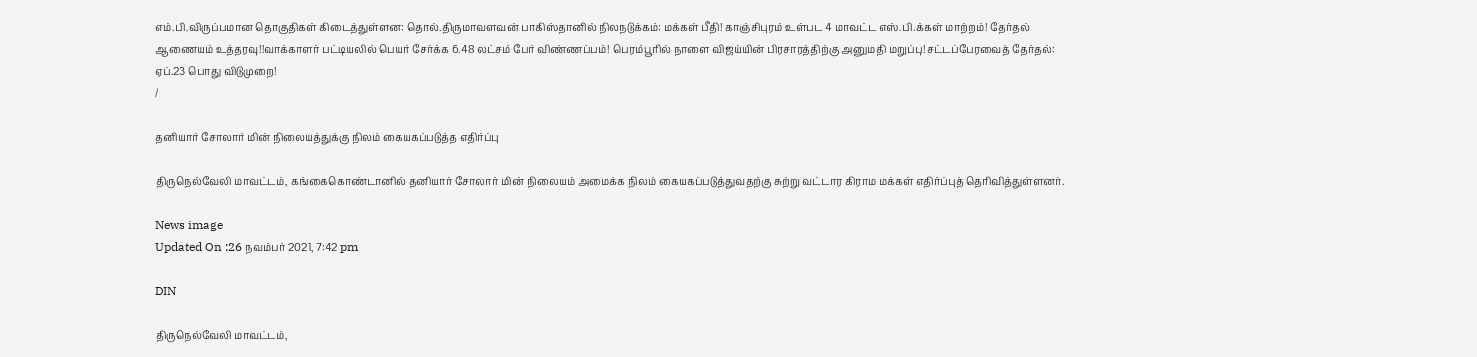எம்.பி.விருப்பமான தொகுதிகள் கிடைத்துள்ளன: தொல்.திருமாவளவன் பாகிஸ்தானில் நிலநடுக்கம்: மக்கள் பீதி! காஞ்சிபுரம் உள்பட 4 மாவட்ட எஸ்.பி.க்கள் மாற்றம்! தேர்தல் ஆணையம் உத்தரவு!!வாக்காளர் பட்டியலில் பெயர் சேர்க்க 6.48 லட்சம் பேர் விண்ணப்பம்! பெரம்பூரில் நாளை விஜய்யின் பிரசாரத்திற்கு அனுமதி மறுப்பு!சட்டப்பேரவைத் தேர்தல்: ஏப்.23 பொது விடுமுறை!
/

தனியார் சோலார் மின் நிலையத்துக்கு நிலம் கையகப்படுத்த எதிர்ப்பு

திருநெல்வேலி மாவட்டம், கங்கைகொண்டானில் தனியார் சோலார் மின் நிலையம் அமைக்க நிலம் கையகப்படுத்துவதற்கு சுற்று வட்டார கிராம மக்கள் எதிர்ப்புத் தெரிவித்துள்ளனர்.

News image
Updated On :26 நவம்பர் 2021, 7:42 pm

DIN

திருநெல்வேலி மாவட்டம்,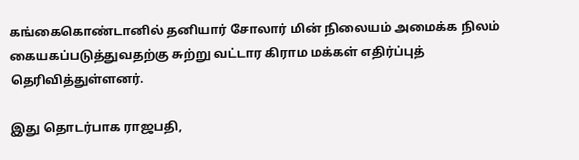கங்கைகொண்டானில் தனியார் சோலார் மின் நிலையம் அமைக்க நிலம் கையகப்படுத்துவதற்கு சுற்று வட்டார கிராம மக்கள் எதிர்ப்புத் தெரிவித்துள்ளனர்.

இது தொடர்பாக ராஜபதி,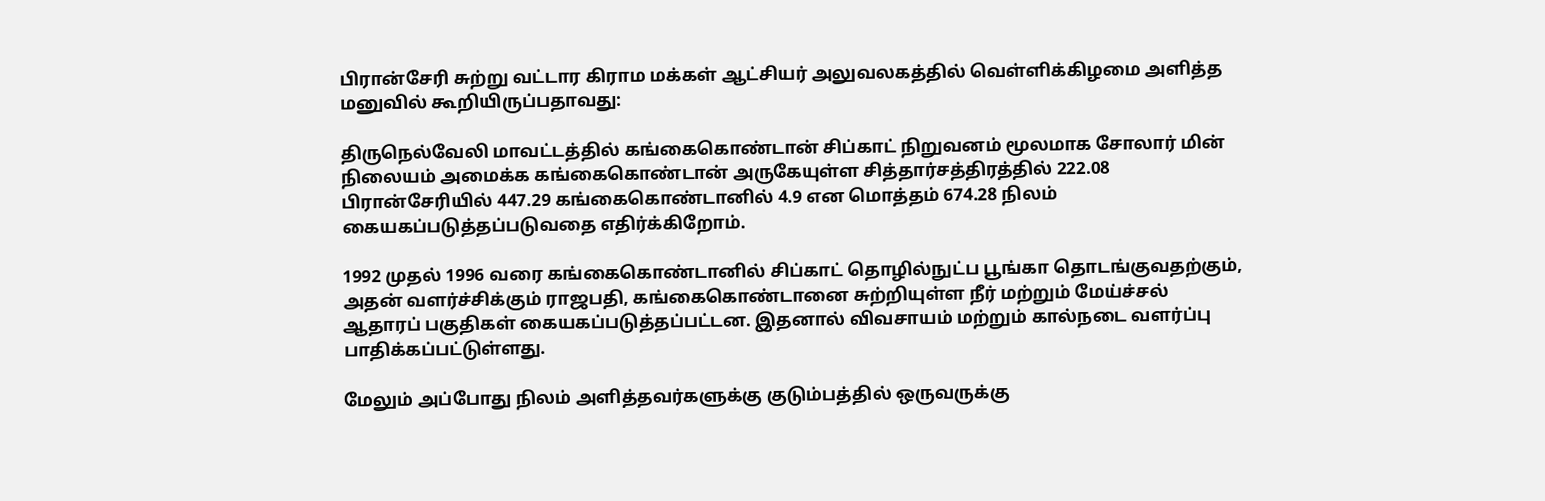பிரான்சேரி சுற்று வட்டார கிராம மக்கள் ஆட்சியர் அலுவலகத்தில் வெள்ளிக்கிழமை அளித்த மனுவில் கூறியிருப்பதாவது:

திருநெல்வேலி மாவட்டத்தில் கங்கைகொண்டான் சிப்காட் நிறுவனம் மூலமாக சோலார் மின் நிலையம் அமைக்க கங்கைகொண்டான் அருகேயுள்ள சித்தார்சத்திரத்தில் 222.08 பிரான்சேரியில் 447.29 கங்கைகொண்டானில் 4.9 என மொத்தம் 674.28 நிலம் கையகப்படுத்தப்படுவதை எதிர்க்கிறோம்.

1992 முதல் 1996 வரை கங்கைகொண்டானில் சிப்காட் தொழில்நுட்ப பூங்கா தொடங்குவதற்கும், அதன் வளர்ச்சிக்கும் ராஜபதி, கங்கைகொண்டானை சுற்றியுள்ள நீர் மற்றும் மேய்ச்சல் ஆதாரப் பகுதிகள் கையகப்படுத்தப்பட்டன. இதனால் விவசாயம் மற்றும் கால்நடை வளர்ப்பு பாதிக்கப்பட்டுள்ளது.

மேலும் அப்போது நிலம் அளித்தவர்களுக்கு குடும்பத்தில் ஒருவருக்கு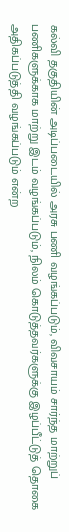கல்வி தகுதியின் அடிப்படையில் அரசு பணி வழங்கப்படும், விவசாயம் சார்ந்த மாற்றுப் பணிகளுக்காக மாற்று இடம் வழங்கப்படும், நிலம் கொடுத்தவர்களுக்கு இழப்பீட்டுத் தொகை அதிகப்படுத்தி வழங்கப்படும் என்ற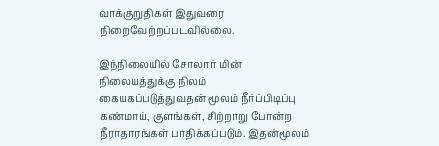வாக்குறுதிகள் இதுவரை நிறைவேற்றப்படவில்லை.

இந்நிலையில் சோலார் மின் நிலையத்துக்கு நிலம் கையகப்படுத்துவதன் மூலம் நீர்ப்பிடிப்பு கண்மாய், குளங்கள், சிற்றாறு போன்ற நீராதாரங்கள் பாதிக்கப்படும். இதன்மூலம்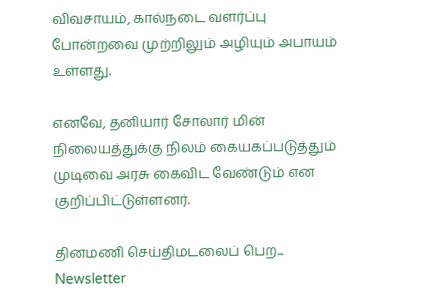விவசாயம், கால்நடை வளர்ப்பு போன்றவை முற்றிலும் அழியும் அபாயம் உள்ளது.

எனவே, தனியார் சோலார் மின் நிலையத்துக்கு நிலம் கையகப்படுத்தும் முடிவை அரசு கைவிட வேண்டும் என குறிப்பிட்டுள்ளனர்.

தினமணி செய்திமடலைப் பெற... Newsletter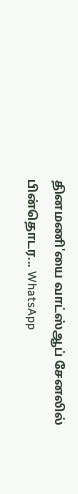தினமணி'யை வாட்ஸ்ஆப் சேனலில் பின்தொடர... WhatsApp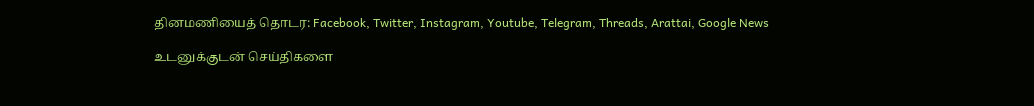தினமணியைத் தொடர: Facebook, Twitter, Instagram, Youtube, Telegram, Threads, Arattai, Google News

உடனுக்குடன் செய்திகளை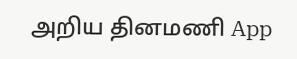அறிய தினமணி App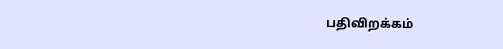பதிவிறக்கம்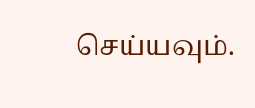செய்யவும்.